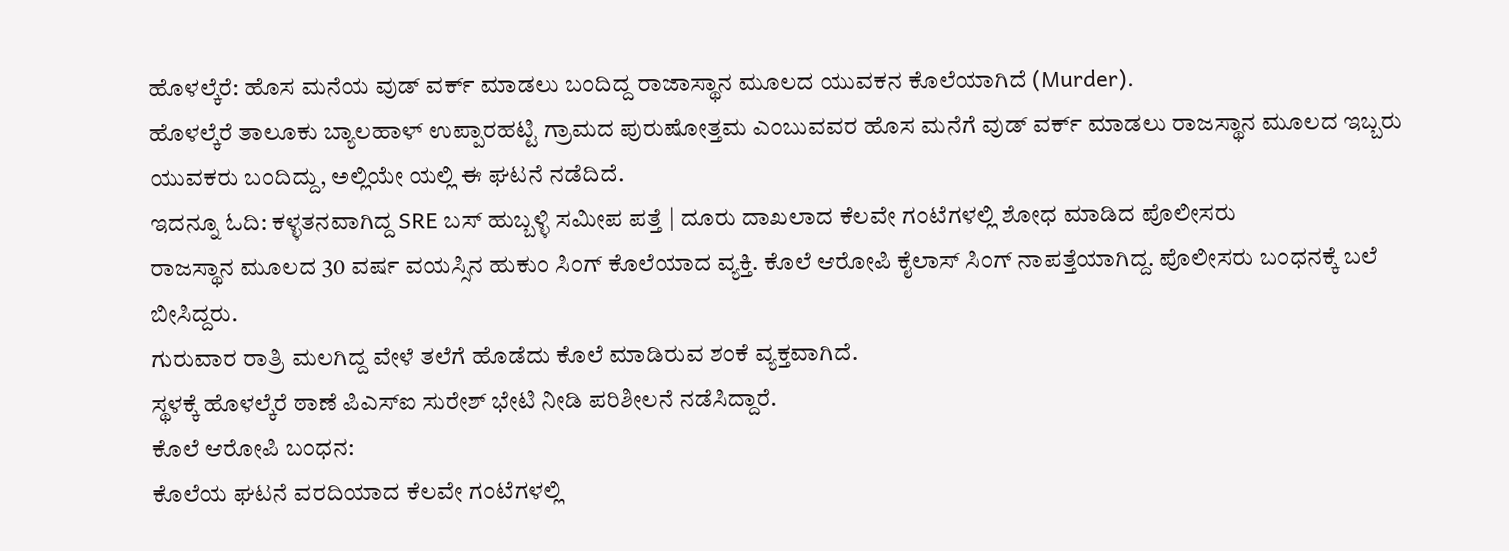ಹೊಳಲ್ಕೆರೆ: ಹೊಸ ಮನೆಯ ವುಡ್ ವರ್ಕ್ ಮಾಡಲು ಬಂದಿದ್ದ ರಾಜಾಸ್ಥಾನ ಮೂಲದ ಯುವಕನ ಕೊಲೆಯಾಗಿದೆ (Murder).
ಹೊಳಲ್ಕೆರೆ ತಾಲೂಕು ಬ್ಯಾಲಹಾಳ್ ಉಪ್ಪಾರಹಟ್ಟಿ ಗ್ರಾಮದ ಪುರುಷೋತ್ತಮ ಎಂಬುವವರ ಹೊಸ ಮನೆಗೆ ವುಡ್ ವರ್ಕ್ ಮಾಡಲು ರಾಜಸ್ಥಾನ ಮೂಲದ ಇಬ್ಬರು ಯುವಕರು ಬಂದಿದ್ದು, ಅಲ್ಲಿಯೇ ಯಲ್ಲಿ ಈ ಘಟನೆ ನಡೆದಿದೆ.
ಇದನ್ನೂ ಓದಿ: ಕಳ್ಳತನವಾಗಿದ್ದ SRE ಬಸ್ ಹುಬ್ಬಳ್ಳಿ ಸಮೀಪ ಪತ್ತೆ | ದೂರು ದಾಖಲಾದ ಕೆಲವೇ ಗಂಟೆಗಳಲ್ಲಿ ಶೋಧ ಮಾಡಿದ ಪೊಲೀಸರು
ರಾಜಸ್ಥಾನ ಮೂಲದ 30 ವರ್ಷ ವಯಸ್ಸಿನ ಹುಕುಂ ಸಿಂಗ್ ಕೊಲೆಯಾದ ವ್ಯಕ್ತಿ. ಕೊಲೆ ಆರೋಪಿ ಕೈಲಾಸ್ ಸಿಂಗ್ ನಾಪತ್ತೆಯಾಗಿದ್ದ. ಪೊಲೀಸರು ಬಂಧನಕ್ಕೆ ಬಲೆ ಬೀಸಿದ್ದರು.
ಗುರುವಾರ ರಾತ್ರಿ ಮಲಗಿದ್ದ ವೇಳೆ ತಲೆಗೆ ಹೊಡೆದು ಕೊಲೆ ಮಾಡಿರುವ ಶಂಕೆ ವ್ಯಕ್ತವಾಗಿದೆ.
ಸ್ಥಳಕ್ಕೆ ಹೊಳಲ್ಕೆರೆ ಠಾಣೆ ಪಿಎಸ್ಐ ಸುರೇಶ್ ಭೇಟಿ ನೀಡಿ ಪರಿಶೀಲನೆ ನಡೆಸಿದ್ದಾರೆ.
ಕೊಲೆ ಆರೋಪಿ ಬಂಧನ:
ಕೊಲೆಯ ಘಟನೆ ವರದಿಯಾದ ಕೆಲವೇ ಗಂಟೆಗಳಲ್ಲಿ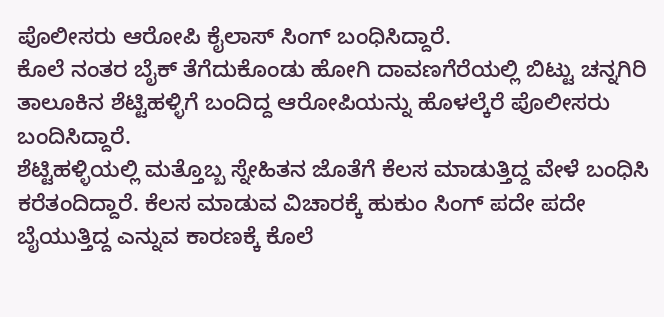ಪೊಲೀಸರು ಆರೋಪಿ ಕೈಲಾಸ್ ಸಿಂಗ್ ಬಂಧಿಸಿದ್ದಾರೆ.
ಕೊಲೆ ನಂತರ ಬೈಕ್ ತೆಗೆದುಕೊಂಡು ಹೋಗಿ ದಾವಣಗೆರೆಯಲ್ಲಿ ಬಿಟ್ಟು ಚನ್ನಗಿರಿ ತಾಲೂಕಿನ ಶೆಟ್ಟಿಹಳ್ಳಿಗೆ ಬಂದಿದ್ದ ಆರೋಪಿಯನ್ನು ಹೊಳಲ್ಕೆರೆ ಪೊಲೀಸರು ಬಂದಿಸಿದ್ದಾರೆ.
ಶೆಟ್ಟಿಹಳ್ಳಿಯಲ್ಲಿ ಮತ್ತೊಬ್ಬ ಸ್ನೇಹಿತನ ಜೊತೆಗೆ ಕೆಲಸ ಮಾಡುತ್ತಿದ್ದ ವೇಳೆ ಬಂಧಿಸಿ ಕರೆತಂದಿದ್ದಾರೆ. ಕೆಲಸ ಮಾಡುವ ವಿಚಾರಕ್ಕೆ ಹುಕುಂ ಸಿಂಗ್ ಪದೇ ಪದೇ ಬೈಯುತ್ತಿದ್ದ ಎನ್ನುವ ಕಾರಣಕ್ಕೆ ಕೊಲೆ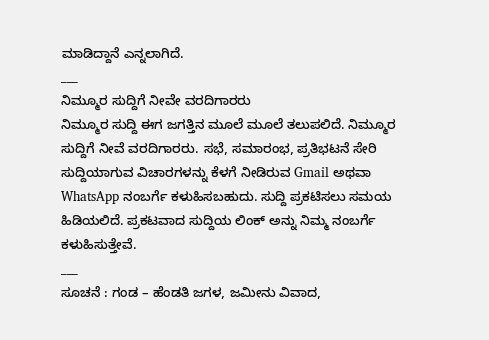ಮಾಡಿದ್ದಾನೆ ಎನ್ನಲಾಗಿದೆ.
___
ನಿಮ್ಮೂರ ಸುದ್ದಿಗೆ ನೀವೇ ವರದಿಗಾರರು
ನಿಮ್ಮೂರ ಸುದ್ದಿ ಈಗ ಜಗತ್ತಿನ ಮೂಲೆ ಮೂಲೆ ತಲುಪಲಿದೆ. ನಿಮ್ಮೂರ ಸುದ್ದಿಗೆ ನೀವೆ ವರದಿಗಾರರು. ಸಭೆ, ಸಮಾರಂಭ, ಪ್ರತಿಭಟನೆ ಸೇರಿ ಸುದ್ದಿಯಾಗುವ ವಿಚಾರಗಳನ್ನು ಕೆಳಗೆ ನೀಡಿರುವ Gmail ಅಥವಾ WhatsApp ನಂಬರ್ಗೆ ಕಳುಹಿಸಬಹುದು. ಸುದ್ದಿ ಪ್ರಕಟಿಸಲು ಸಮಯ ಹಿಡಿಯಲಿದೆ. ಪ್ರಕಟವಾದ ಸುದ್ದಿಯ ಲಿಂಕ್ ಅನ್ನು ನಿಮ್ಮ ನಂಬರ್ಗೆ ಕಳುಹಿಸುತ್ತೇವೆ.
___
ಸೂಚನೆ : ಗಂಡ – ಹೆಂಡತಿ ಜಗಳ, ಜಮೀನು ವಿವಾದ,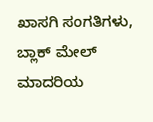ಖಾಸಗಿ ಸಂಗತಿಗಳು, ಬ್ಲಾಕ್ ಮೇಲ್ ಮಾದರಿಯ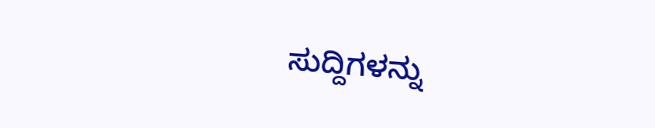ಸುದ್ದಿಗಳನ್ನು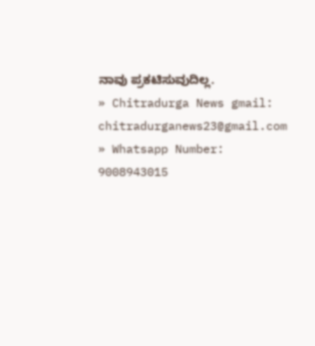ನಾವು ಪ್ರಕಟಿಸುವುದಿಲ್ಲ.
» Chitradurga News gmail: chitradurganews23@gmail.com
» Whatsapp Number: 9008943015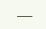___